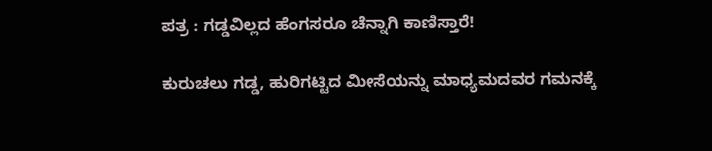ಪತ್ರ : ಗಡ್ಡವಿಲ್ಲದ ಹೆಂಗಸರೂ ಚೆನ್ನಾಗಿ ಕಾಣಿಸ್ತಾರೆ!

ಕುರುಚಲು ಗಡ್ಡ, ಹುರಿಗಟ್ಟಿದ ಮೀಸೆಯನ್ನು ಮಾಧ್ಯಮದವರ ಗಮನಕ್ಕೆ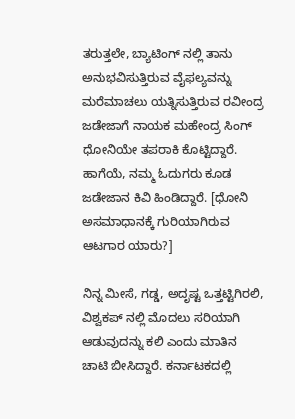ತರುತ್ತಲೇ, ಬ್ಯಾಟಿಂಗ್ ನಲ್ಲಿ ತಾನು ಅನುಭವಿಸುತ್ತಿರುವ ವೈಫಲ್ಯವನ್ನು ಮರೆಮಾಚಲು ಯತ್ನಿಸುತ್ತಿರುವ ರವೀಂದ್ರ ಜಡೇಜಾಗೆ ನಾಯಕ ಮಹೇಂದ್ರ ಸಿಂಗ್ ಧೋನಿಯೇ ತಪರಾಕಿ ಕೊಟ್ಟಿದ್ದಾರೆ. ಹಾಗೆಯೆ, ನಮ್ಮ ಓದುಗರು ಕೂಡ ಜಡೇಜಾನ ಕಿವಿ ಹಿಂಡಿದ್ದಾರೆ. [ಧೋನಿ ಅಸಮಾಧಾನಕ್ಕೆ ಗುರಿಯಾಗಿರುವ ಆಟಗಾರ ಯಾರು?]

ನಿನ್ನ ಮೀಸೆ, ಗಡ್ಡ, ಅದೃಷ್ಟ ಒತ್ತಟ್ಟಿಗಿರಲಿ, ವಿಶ್ವಕಪ್ ನಲ್ಲಿ ಮೊದಲು ಸರಿಯಾಗಿ ಆಡುವುದನ್ನು ಕಲಿ ಎಂದು ಮಾತಿನ ಚಾಟಿ ಬೀಸಿದ್ದಾರೆ. ಕರ್ನಾಟಕದಲ್ಲಿ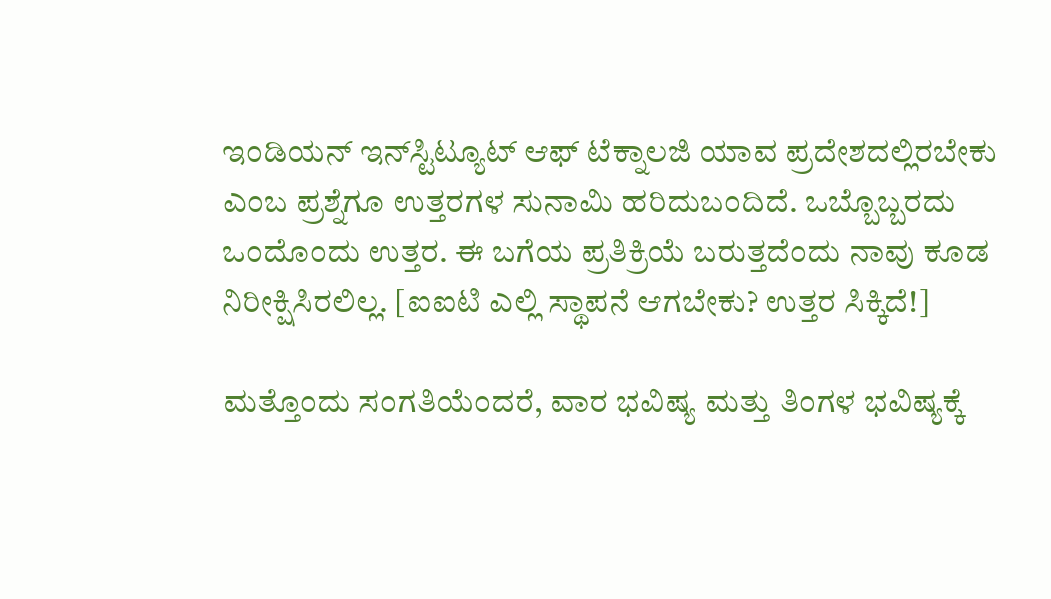ಇಂಡಿಯನ್ ಇನ್‌ಸ್ಟಿಟ್ಯೂಟ್ ಆಫ್ ಟೆಕ್ನಾಲಜಿ ಯಾವ ಪ್ರದೇಶದಲ್ಲಿರಬೇಕು ಎಂಬ ಪ್ರಶ್ನೆಗೂ ಉತ್ತರಗಳ ಸುನಾಮಿ ಹರಿದುಬಂದಿದೆ. ಒಬ್ಬೊಬ್ಬರದು ಒಂದೊಂದು ಉತ್ತರ. ಈ ಬಗೆಯ ಪ್ರತಿಕ್ರಿಯೆ ಬರುತ್ತದೆಂದು ನಾವು ಕೂಡ ನಿರೀಕ್ಷಿಸಿರಲಿಲ್ಲ. [ಐಐಟಿ ಎಲ್ಲಿ ಸ್ಥಾಪನೆ ಆಗಬೇಕು? ಉತ್ತರ ಸಿಕ್ಕಿದೆ!]

ಮತ್ತೊಂದು ಸಂಗತಿಯೆಂದರೆ, ವಾರ ಭವಿಷ್ಯ ಮತ್ತು ತಿಂಗಳ ಭವಿಷ್ಯಕ್ಕೆ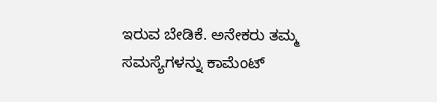ಇರುವ ಬೇಡಿಕೆ. ಅನೇಕರು ತಮ್ಮ ಸಮಸ್ಯೆಗಳನ್ನು ಕಾಮೆಂಟ್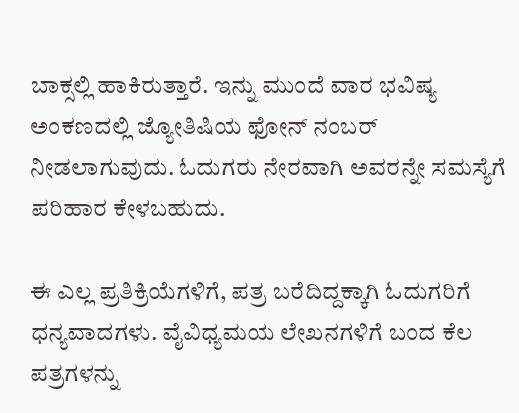ಬಾಕ್ಸಲ್ಲಿ ಹಾಕಿರುತ್ತಾರೆ. ಇನ್ನು ಮುಂದೆ ವಾರ ಭವಿಷ್ಯ ಅಂಕಣದಲ್ಲಿ ಜ್ಯೋತಿಷಿಯ ಫೋನ್ ನಂಬರ್ ನೀಡಲಾಗುವುದು. ಓದುಗರು ನೇರವಾಗಿ ಅವರನ್ನೇ ಸಮಸ್ಯೆಗೆ ಪರಿಹಾರ ಕೇಳಬಹುದು.

ಈ ಎಲ್ಲ ಪ್ರತಿಕ್ರಿಯೆಗಳಿಗೆ, ಪತ್ರ ಬರೆದಿದ್ದಕ್ಕಾಗಿ ಓದುಗರಿಗೆ ಧನ್ಯವಾದಗಳು. ವೈವಿಧ್ಯಮಯ ಲೇಖನಗಳಿಗೆ ಬಂದ ಕೆಲ ಪತ್ರಗಳನ್ನು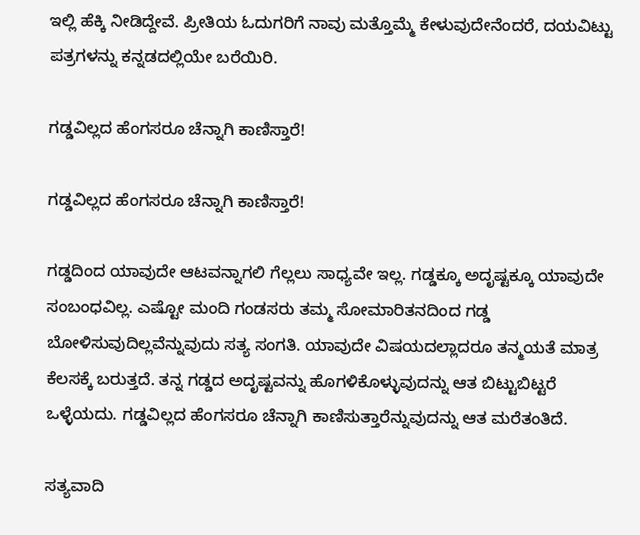ಇಲ್ಲಿ ಹೆಕ್ಕಿ ನೀಡಿದ್ದೇವೆ. ಪ್ರೀತಿಯ ಓದುಗರಿಗೆ ನಾವು ಮತ್ತೊಮ್ಮೆ ಕೇಳುವುದೇನೆಂದರೆ, ದಯವಿಟ್ಟು ಪತ್ರಗಳನ್ನು ಕನ್ನಡದಲ್ಲಿಯೇ ಬರೆಯಿರಿ.

ಗಡ್ಡವಿಲ್ಲದ ಹೆಂಗಸರೂ ಚೆನ್ನಾಗಿ ಕಾಣಿಸ್ತಾರೆ!

ಗಡ್ಡವಿಲ್ಲದ ಹೆಂಗಸರೂ ಚೆನ್ನಾಗಿ ಕಾಣಿಸ್ತಾರೆ!

ಗಡ್ಡದಿಂದ ಯಾವುದೇ ಆಟವನ್ನಾಗಲಿ ಗೆಲ್ಲಲು ಸಾಧ್ಯವೇ ಇಲ್ಲ. ಗಡ್ಡಕ್ಕೂ ಅದೃಷ್ಟಕ್ಕೂ ಯಾವುದೇ ಸಂಬಂಧವಿಲ್ಲ. ಎಷ್ಟೋ ಮಂದಿ ಗಂಡಸರು ತಮ್ಮ ಸೋಮಾರಿತನದಿಂದ ಗಡ್ಡ ಬೋಳಿಸುವುದಿಲ್ಲವೆನ್ನುವುದು ಸತ್ಯ ಸಂಗತಿ. ಯಾವುದೇ ವಿಷಯದಲ್ಲಾದರೂ ತನ್ಮಯತೆ ಮಾತ್ರ ಕೆಲಸಕ್ಕೆ ಬರುತ್ತದೆ. ತನ್ನ ಗಡ್ಡದ ಅದೃಷ್ಟವನ್ನು ಹೊಗಳಿಕೊಳ್ಳುವುದನ್ನು ಆತ ಬಿಟ್ಟುಬಿಟ್ಟರೆ ಒಳ್ಳೆಯದು. ಗಡ್ಡವಿಲ್ಲದ ಹೆಂಗಸರೂ ಚೆನ್ನಾಗಿ ಕಾಣಿಸುತ್ತಾರೆನ್ನುವುದನ್ನು ಆತ ಮರೆತಂತಿದೆ.

ಸತ್ಯವಾದಿ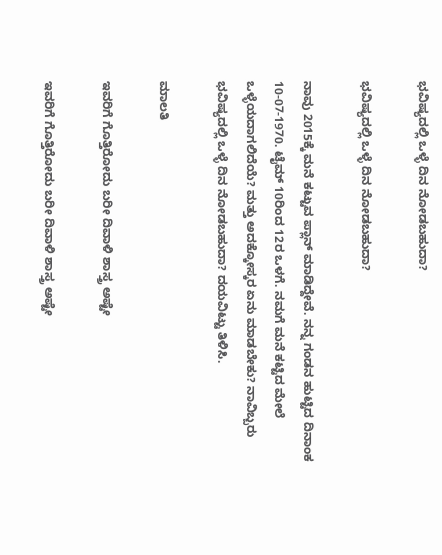ಭವಿಷ್ಯದಲ್ಲಿ ಒಳ್ಳೆ ದಿನ ನೋಡಬಹುದಾ?

ಭವಿಷ್ಯದಲ್ಲಿ ಒಳ್ಳೆ ದಿನ ನೋಡಬಹುದಾ?

ನಾವು 2015ಕ್ಕೆ ಮನೆ ಕಟ್ಟುವ ಪ್ಲಾನ್ ಮಾಡಿದ್ದೇವೆ. ನನ್ನ ಗಂಡನ ಹುಟ್ಟಿದ ದಿನಾಂಕ 10-07-1970. ಟೈಮ್ 10ರಿಂದ 12ರ ಒಳಗೆ. ನಮಗೆ ಮನೆ ಕಟ್ಟಿದ ಮೇಲೆ ಒಳ್ಳೆಯದಾಗಲಿದೆಯೆ? ಮತ್ತು ಅದಕ್ಕೋಸ್ಕರ ಏನು ಮಾಡಬೇಕು? ನಾವಿಬ್ಬರು ಭವಿಷ್ಯದಲ್ಲಿ ಒಳ್ಳೆ ದಿನ ನೋಡಬಹುದಾ? ದಯವಿಟ್ಟು ತಿಳಿಸಿ.

ಮಾಲತಿ

ಇವರಿಗೆ ಗೊತ್ತಿರೋದು ಬರೀ ದಿವಾಳಿ ಶಾಸ್ತ್ರ ಅಷ್ಟೇ

ಇವರಿಗೆ ಗೊತ್ತಿರೋದು ಬರೀ ದಿವಾಳಿ ಶಾಸ್ತ್ರ ಅಷ್ಟೇ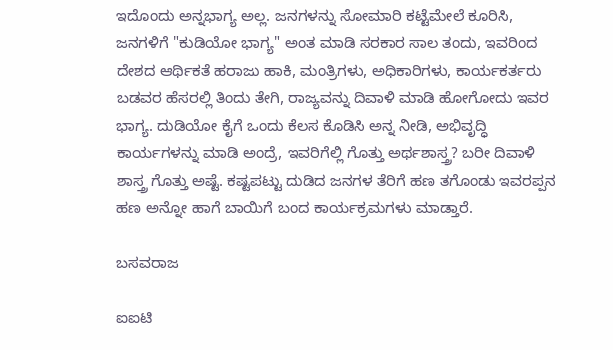ಇದೊಂದು ಅನ್ನಭಾಗ್ಯ ಅಲ್ಲ. ಜನಗಳನ್ನು ಸೋಮಾರಿ ಕಟ್ಟೆಮೇಲೆ ಕೂರಿಸಿ, ಜನಗಳಿಗೆ "ಕುಡಿಯೋ ಭಾಗ್ಯ" ಅಂತ ಮಾಡಿ ಸರಕಾರ ಸಾಲ ತಂದು, ಇವರಿಂದ ದೇಶದ ಆರ್ಥಿಕತೆ ಹರಾಜು ಹಾಕಿ, ಮಂತ್ರಿಗಳು, ಅಧಿಕಾರಿಗಳು, ಕಾರ್ಯಕರ್ತರು ಬಡವರ ಹೆಸರಲ್ಲಿ ತಿಂದು ತೇಗಿ, ರಾಜ್ಯವನ್ನು ದಿವಾಳಿ ಮಾಡಿ ಹೋಗೋದು ಇವರ ಭಾಗ್ಯ. ದುಡಿಯೋ ಕೈಗೆ ಒಂದು ಕೆಲಸ ಕೊಡಿಸಿ ಅನ್ನ ನೀಡಿ, ಅಭಿವೃದ್ಧಿ ಕಾರ್ಯಗಳನ್ನು ಮಾಡಿ ಅಂದ್ರೆ, ಇವರಿಗೆಲ್ಲಿ ಗೊತ್ತು ಅರ್ಥಶಾಸ್ತ್ರ? ಬರೀ ದಿವಾಳಿ ಶಾಸ್ತ್ರ ಗೊತ್ತು ಅಷ್ಟೆ. ಕಷ್ಟಪಟ್ಟು ದುಡಿದ ಜನಗಳ ತೆರಿಗೆ ಹಣ ತಗೊಂಡು ಇವರಪ್ಪನ ಹಣ ಅನ್ನೋ ಹಾಗೆ ಬಾಯಿಗೆ ಬಂದ ಕಾರ್ಯಕ್ರಮಗಳು ಮಾಡ್ತಾರೆ.

ಬಸವರಾಜ

ಐಐಟಿ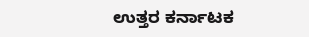ಉತ್ತರ ಕರ್ನಾಟಕ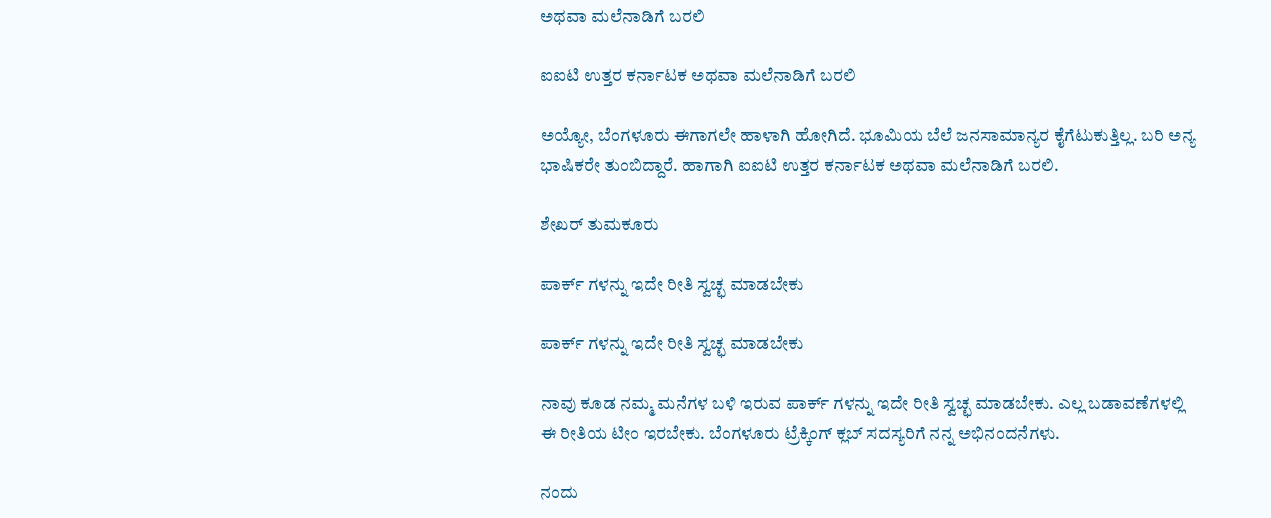ಅಥವಾ ಮಲೆನಾಡಿಗೆ ಬರಲಿ

ಐಐಟಿ ಉತ್ತರ ಕರ್ನಾಟಕ ಅಥವಾ ಮಲೆನಾಡಿಗೆ ಬರಲಿ

ಅಯ್ಯೋ, ಬೆಂಗಳೂರು ಈಗಾಗಲೇ ಹಾಳಾಗಿ ಹೋಗಿದೆ. ಭೂಮಿಯ ಬೆಲೆ ಜನಸಾಮಾನ್ಯರ ಕೈಗೆಟುಕುತ್ತಿಲ್ಲ. ಬರಿ ಅನ್ಯ ಭಾಷಿಕರೇ ತುಂಬಿದ್ದಾರೆ. ಹಾಗಾಗಿ ಐಐಟಿ ಉತ್ತರ ಕರ್ನಾಟಕ ಅಥವಾ ಮಲೆನಾಡಿಗೆ ಬರಲಿ.

ಶೇಖರ್ ತುಮಕೂರು

ಪಾರ್ಕ್ ಗಳನ್ನು ಇದೇ ರೀತಿ ಸ್ವಚ್ಛ ಮಾಡಬೇಕು

ಪಾರ್ಕ್ ಗಳನ್ನು ಇದೇ ರೀತಿ ಸ್ವಚ್ಛ ಮಾಡಬೇಕು

ನಾವು ಕೂಡ ನಮ್ಮ ಮನೆಗಳ ಬಳಿ ಇರುವ ಪಾರ್ಕ್ ಗಳನ್ನು ಇದೇ ರೀತಿ ಸ್ವಚ್ಛ ಮಾಡಬೇಕು. ಎಲ್ಲ ಬಡಾವಣೆಗಳಲ್ಲಿ ಈ ರೀತಿಯ ಟೀಂ ಇರಬೇಕು. ಬೆಂಗಳೂರು ಟ್ರೆಕ್ಕಿಂಗ್ ಕ್ಲಬ್ ಸದಸ್ಯರಿಗೆ ನನ್ನ ಅಭಿನಂದನೆಗಳು.

ನಂದು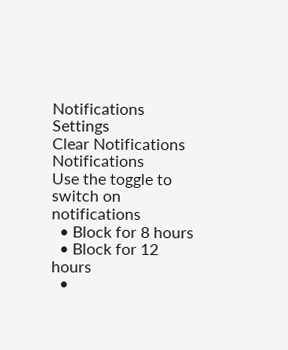Notifications
Settings
Clear Notifications
Notifications
Use the toggle to switch on notifications
  • Block for 8 hours
  • Block for 12 hours
  •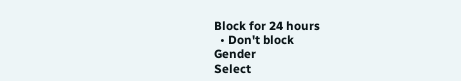Block for 24 hours
  • Don't block
Gender
Select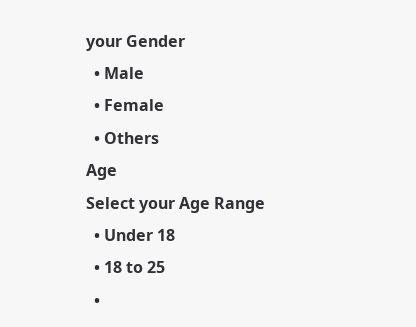your Gender
  • Male
  • Female
  • Others
Age
Select your Age Range
  • Under 18
  • 18 to 25
  •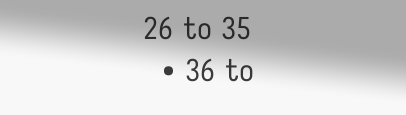26 to 35
  • 36 to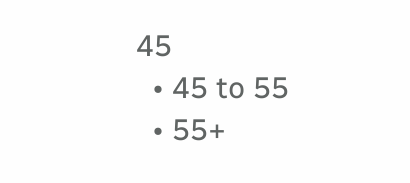45
  • 45 to 55
  • 55+